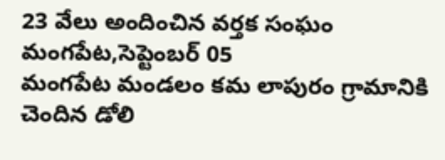23 వేలు అందించిన వర్తక సంఘం
మంగపేట,సెప్టెంబర్ 05
మంగపేట మండలం కమ లాపురం గ్రామానికి చెందిన డోలి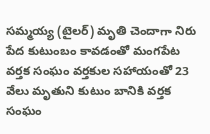సమ్మయ్య (టైలర్) మృతి చెందాగా నిరు పేద కుటుంబం కావడంతో మంగపేట వర్తక సంఘం వర్తకుల సహాయంతో 23 వేలు మృతుని కుటుం బానికి వర్తక సంఘం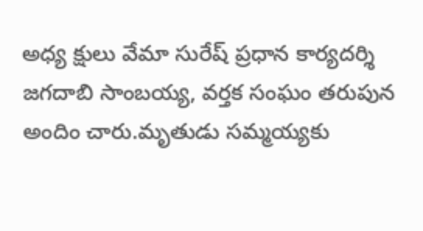అధ్య క్షులు వేమా సురేష్ ప్రధాన కార్యదర్శి జగదాబి సాంబయ్య, వర్తక సంఘం తరుపున అందిం చారు.మృతుడు సమ్మయ్యకు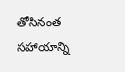తోసినంత సహాయాన్ని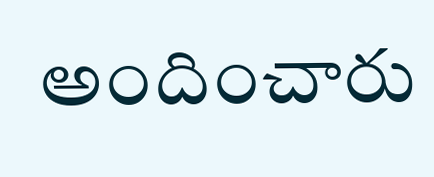అందించారు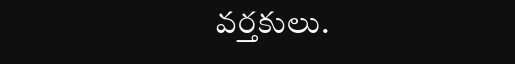వర్తకులు.